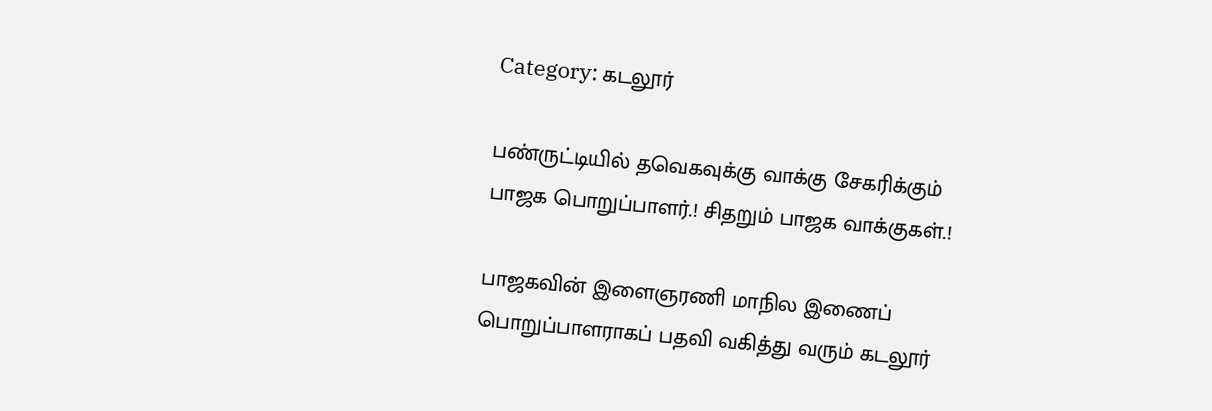Category: கடலூர்

பண்ருட்டியில் தவெகவுக்கு வாக்கு சேகரிக்கும் பாஜக பொறுப்பாளர்‌.! சிதறும் பாஜக வாக்குகள்.!

பாஜகவின் இளைஞரணி மாநில இணைப் பொறுப்பாளராகப் பதவி வகித்து வரும் கடலூர்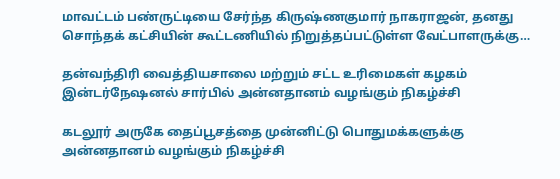மாவட்டம் பண்ருட்டியை சேர்ந்த கிருஷ்ணகுமார் நாகராஜன், தனது சொந்தக் கட்சியின் கூட்டணியில் நிறுத்தப்பட்டுள்ள வேட்பாளருக்கு…

தன்வந்திரி வைத்தியசாலை மற்றும் சட்ட உரிமைகள் கழகம் இன்டர்நேஷனல் சார்பில் அன்னதானம் வழங்கும் நிகழ்ச்சி

கடலூர் அருகே தைப்பூசத்தை முன்னிட்டு பொதுமக்களுக்கு அன்னதானம் வழங்கும் நிகழ்ச்சி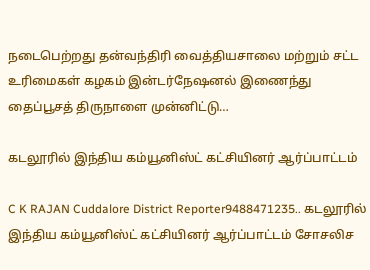நடைபெற்றது தன்வந்திரி வைத்தியசாலை மற்றும் சட்ட உரிமைகள் கழகம் இன்டர்நேஷனல் இணைந்து தைப்பூசத் திருநாளை முன்னிட்டு…

கடலூரில் இந்திய கம்யூனிஸ்ட் கட்சியினர் ஆர்ப்பாட்டம்

C K RAJAN Cuddalore District Reporter9488471235.. கடலூரில் இந்திய கம்யூனிஸ்ட் கட்சியினர் ஆர்ப்பாட்டம் சோசலிச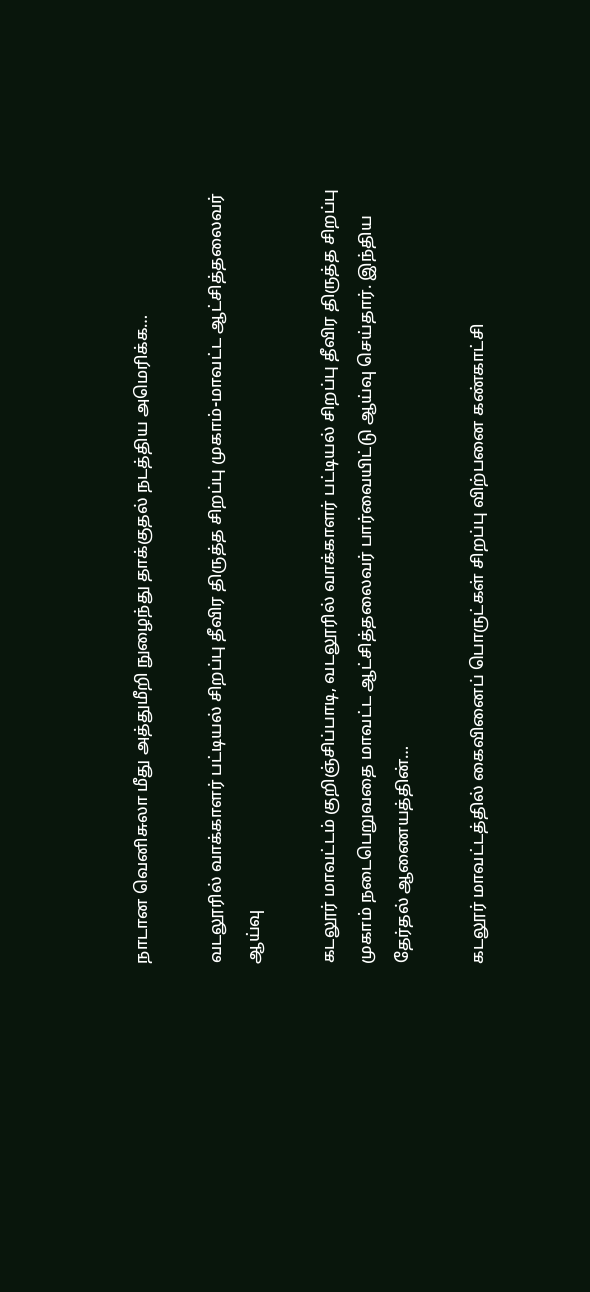நாடான வெனிசுலா மீது அத்துமீறி நுழைந்து தாக்குதல் நடத்திய அமெரிக்க…

வடலூரில் வாக்காளர் பட்டியல் சிறப்பு தீவிர திருத்த சிறப்பு முகாம்-மாவட்ட ஆட்சித்தலைவர் ஆய்வு

கடலூர் மாவட்டம் குறிஞ்சிப்பாடி, வடலூரில் வாக்காளர் பட்டியல் சிறப்பு தீவிர திருத்த சிறப்பு முகாம் நடைபெறுவதை மாவட்ட ஆட்சித்தலைவர் பார்வையிட்டு ஆய்வு செய்தார். இந்திய தேர்தல் ஆணையத்தின்…

கடலூர் மாவட்டத்தில் கைவினைப் பொருட்கள் சிறப்பு விற்பனை கண்காட்சி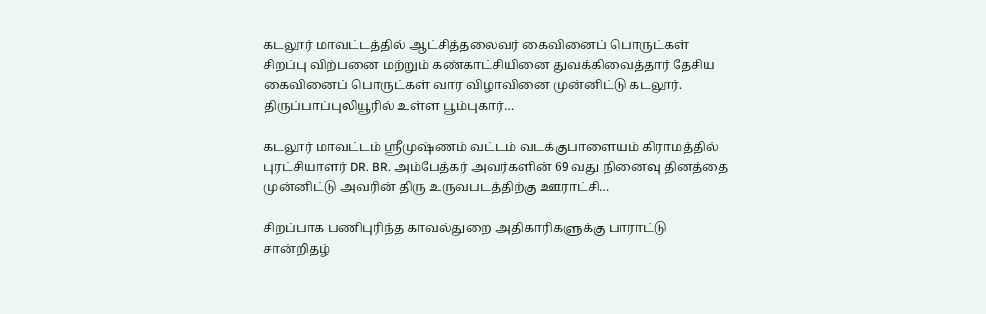கடலூர் மாவட்டத்தில் ஆட்சித்தலைவர் கைவினைப் பொருட்கள் சிறப்பு விற்பனை மற்றும் கண்காட்சியினை துவக்கிவைத்தார் தேசிய கைவினைப் பொருட்கள் வார விழாவினை முன்னிட்டு கடலூர். திருப்பாப்புலியூரில் உள்ள பூம்புகார்…

கடலூர் மாவட்டம் ஸ்ரீமுஷ்ணம் வட்டம் வடக்குபாளையம் கிராமத்தில் புரட்சியாளர் DR. BR. அம்பேத்கர் அவர்களின் 69 வது நினைவு தினத்தை முன்னிட்டு அவரின் திரு உருவபடத்திற்கு ஊராட்சி…

சிறப்பாக பணிபுரிந்த காவல்துறை அதிகாரிகளுக்கு பாராட்டு சான்றிதழ்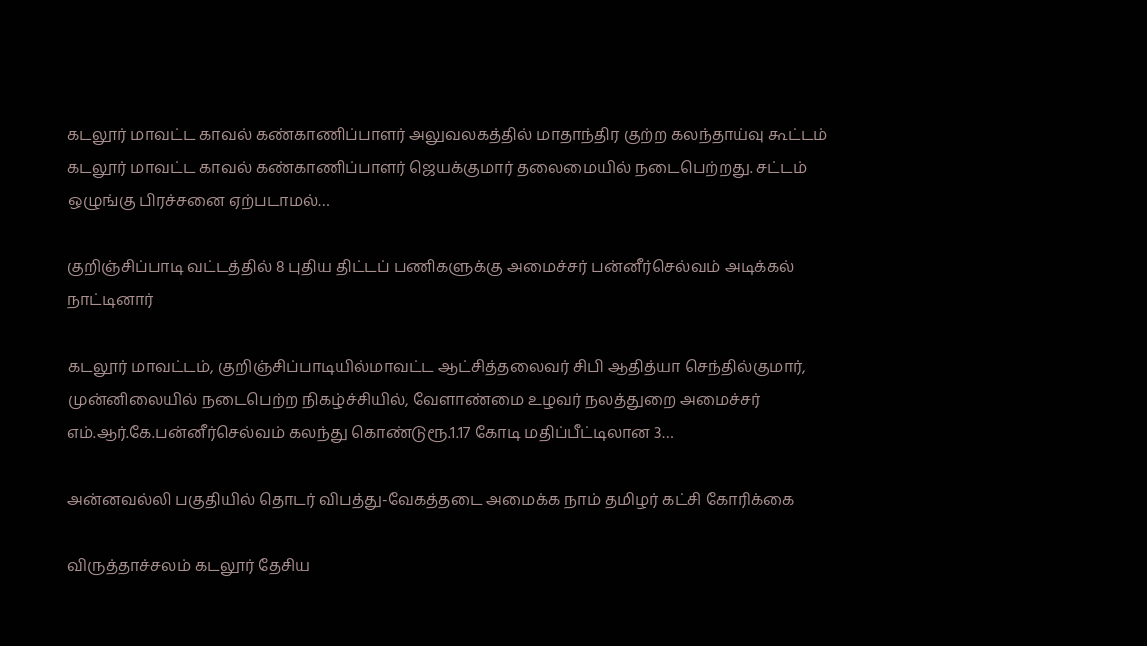கடலூர் மாவட்ட காவல் கண்காணிப்பாளர் அலுவலகத்தில் மாதாந்திர குற்ற கலந்தாய்வு கூட்டம் கடலூர் மாவட்ட காவல் கண்காணிப்பாளர் ஜெயக்குமார் தலைமையில் நடைபெற்றது. சட்டம் ஒழுங்கு பிரச்சனை ஏற்படாமல்…

குறிஞ்சிப்பாடி வட்டத்தில் 8 புதிய திட்டப் பணிகளுக்கு அமைச்சர் பன்னீர்செல்வம் அடிக்கல் நாட்டினார்

கடலூர் மாவட்டம், குறிஞ்சிப்பாடியில்மாவட்ட ஆட்சித்தலைவர் சிபி ஆதித்யா செந்தில்குமார், முன்னிலையில் நடைபெற்ற நிகழ்ச்சியில், வேளாண்மை உழவர் நலத்துறை அமைச்சர் எம்.ஆர்.கே.பன்னீர்செல்வம் கலந்து கொண்டுரூ.1.17 கோடி மதிப்பீட்டிலான 3…

அன்னவல்லி பகுதியில் தொடர் விபத்து-வேகத்தடை அமைக்க நாம் தமிழர் கட்சி கோரிக்கை

விருத்தாச்சலம் கடலூர் தேசிய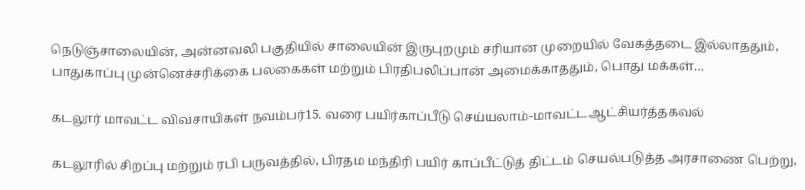நெடுஞ்சாலையின், அன்னவலி பகுதியில் சாலையின் இருபுறமும் சரியான முறையில் வேகத்தடை இல்லாததும், பாதுகாப்பு முன்னெச்சரிக்கை பலகைகள் மற்றும் பிரதிபலிப்பான் அமைக்காததும், பொது மக்கள்…

கடலூர் மாவட்ட விவசாயிகள் நவம்பர்15. வரை பயிர்காப்பீடு செய்யலாம்-மாவட்டஆட்சியர்த்தகவல்

கடலூரில் சிறப்பு மற்றும் ரபி பருவத்தில், பிரதம மந்திரி பயிர் காப்பீட்டுத் திட்டம் செயல்படுத்த அரசாணை பெற்று,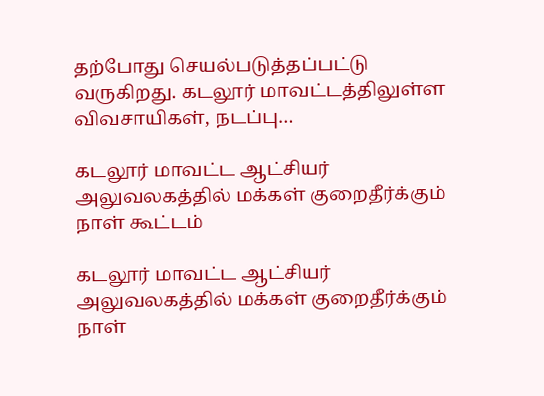தற்போது செயல்படுத்தப்பட்டு வருகிறது. கடலூர் மாவட்டத்திலுள்ள விவசாயிகள், நடப்பு…

கடலூர் மாவட்ட ஆட்சியர் அலுவலகத்தில் மக்கள் குறைதீர்க்கும் நாள் கூட்டம்

கடலூர் மாவட்ட ஆட்சியர் அலுவலகத்தில் மக்கள் குறைதீர்க்கும் நாள்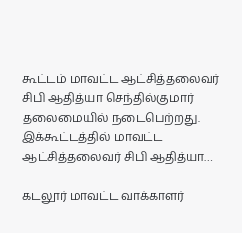கூட்டம் மாவட்ட ஆட்சித்தலைவர் சிபி ஆதித்யா செந்தில்குமார் தலைமையில் நடைபெற்றது. இக்கூட்டத்தில் மாவட்ட ஆட்சித்தலைவர் சிபி ஆதித்யா…

கடலூர் மாவட்ட வாக்காளர்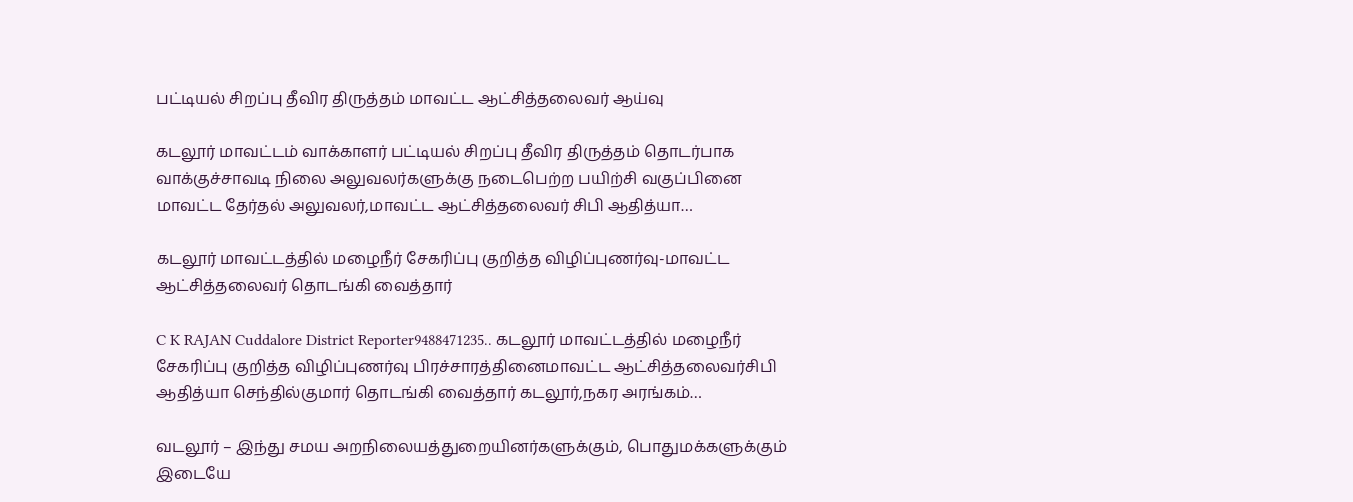பட்டியல் சிறப்பு தீவிர திருத்தம் மாவட்ட ஆட்சித்தலைவர் ஆய்வு

கடலூர் மாவட்டம் வாக்காளர் பட்டியல் சிறப்பு தீவிர திருத்தம் தொடர்பாக வாக்குச்சாவடி நிலை அலுவலர்களுக்கு நடைபெற்ற பயிற்சி வகுப்பினை மாவட்ட தேர்தல் அலுவலர்,மாவட்ட ஆட்சித்தலைவர் சிபி ஆதித்யா…

கடலூர் மாவட்டத்தில் மழைநீர் சேகரிப்பு குறித்த விழிப்புணர்வு-மாவட்ட ஆட்சித்தலைவர் தொடங்கி வைத்தார்

C K RAJAN Cuddalore District Reporter9488471235.. கடலூர் மாவட்டத்தில் மழைநீர் சேகரிப்பு குறித்த விழிப்புணர்வு பிரச்சாரத்தினைமாவட்ட ஆட்சித்தலைவர்சிபி ஆதித்யா செந்தில்குமார் தொடங்கி வைத்தார் கடலூர்,நகர அரங்கம்…

வடலூர் – இந்து சமய அறநிலையத்துறையினர்களுக்கும், பொதுமக்களுக்கும் இடையே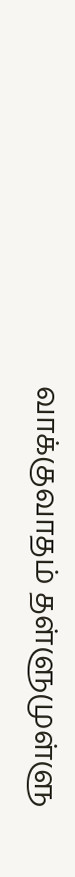வாக்குவாதம் தள்ளுமுள்ளு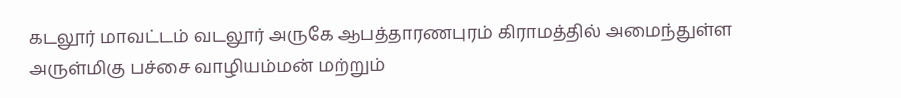கடலூர் மாவட்டம் வடலூர் அருகே ஆபத்தாரணபுரம் கிராமத்தில் அமைந்துள்ள அருள்மிகு பச்சை வாழியம்மன் மற்றும்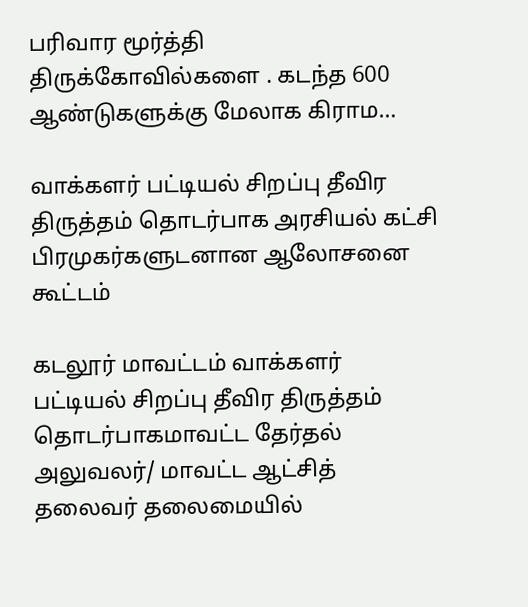பரிவார மூர்த்தி திருக்கோவில்களை . கடந்த 600 ஆண்டுகளுக்கு மேலாக கிராம…

வாக்களர் பட்டியல் சிறப்பு தீவிர திருத்தம் தொடர்பாக அரசியல் கட்சி பிரமுகர்களுடனான ஆலோசனை கூட்டம்

கடலூர் மாவட்டம் வாக்களர் பட்டியல் சிறப்பு தீவிர திருத்தம் தொடர்பாகமாவட்ட தேர்தல் அலுவலர்/ மாவட்ட ஆட்சித் தலைவர் தலைமையில்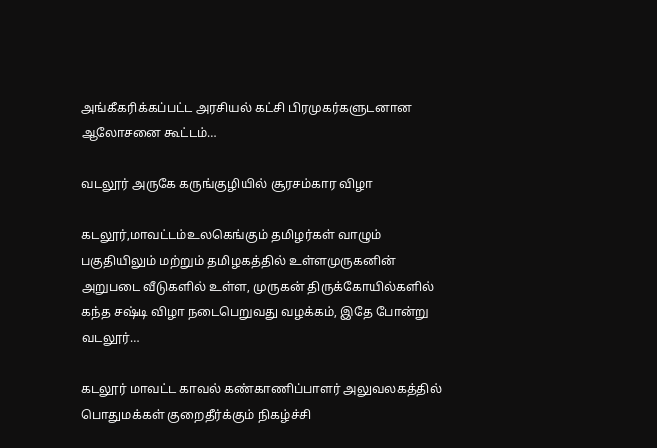அங்கீகரிக்கப்பட்ட அரசியல் கட்சி பிரமுகர்களுடனான ஆலோசனை கூட்டம்…

வடலூர் அருகே கருங்குழியில் சூரசம்கார விழா

கடலூர்,மாவட்டம்உலகெங்கும் தமிழர்கள் வாழும் பகுதியிலும் மற்றும் தமிழகத்தில் உள்ளமுருகனின் அறுபடை வீடுகளில் உள்ள, முருகன் திருக்கோயில்களில் கந்த சஷ்டி விழா நடைபெறுவது வழக்கம், இதே போன்று வடலூர்…

கடலூர் மாவட்ட காவல் கண்காணிப்பாளர் அலுவலகத்தில் பொதுமக்கள் குறைதீர்க்கும் நிகழ்ச்சி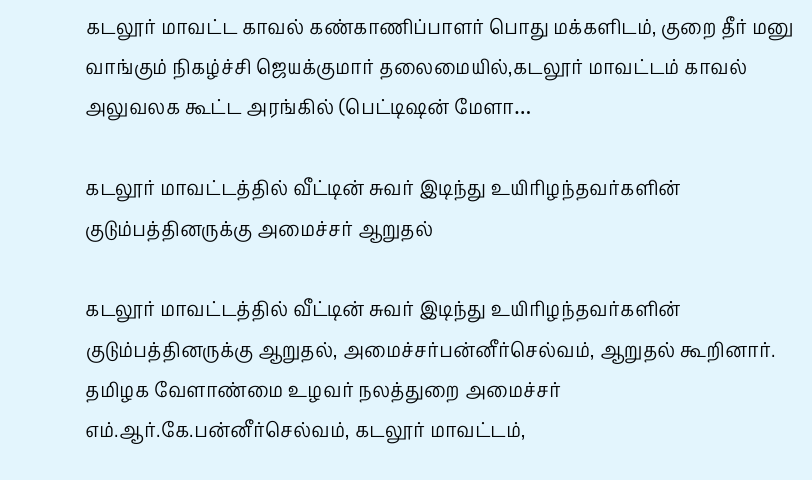கடலூர் மாவட்ட காவல் கண்காணிப்பாளர் பொது மக்களிடம், குறை தீர் மனு வாங்கும் நிகழ்ச்சி ஜெயக்குமார் தலைமையில்,கடலூர் மாவட்டம் காவல் அலுவலக கூட்ட அரங்கில் (பெட்டிஷன் மேளா…

கடலூர் மாவட்டத்தில் வீட்டின் சுவர் இடிந்து உயிரிழந்தவர்களின் குடும்பத்தினருக்கு அமைச்சர் ஆறுதல்

கடலூர் மாவட்டத்தில் வீட்டின் சுவர் இடிந்து உயிரிழந்தவர்களின் குடும்பத்தினருக்கு ஆறுதல், அமைச்சர்பன்னீர்செல்வம், ஆறுதல் கூறினார். தமிழக வேளாண்மை உழவர் நலத்துறை அமைச்சர் எம்.ஆர்.கே.பன்னீர்செல்வம், கடலூர் மாவட்டம்,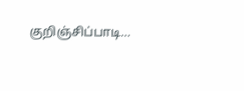குறிஞ்சிப்பாடி…